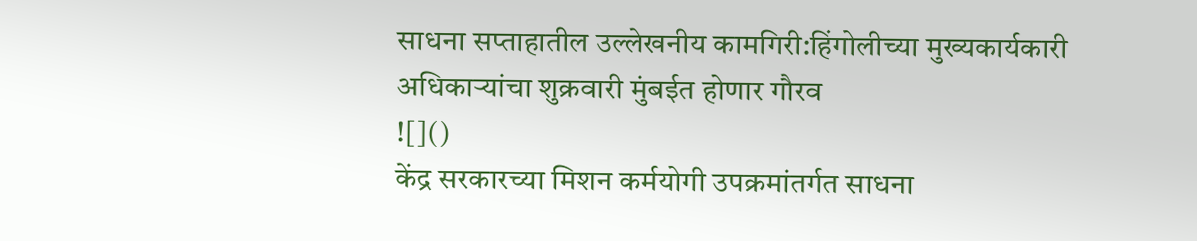साधना सप्ताहातील उल्लेखनीय कामगिरी:हिंगोलीच्या मुख्यकार्यकारी अधिकाऱ्यांचा शुक्रवारी मुंबईत होणार गौरव
![]()
केंद्र सरकारच्या मिशन कर्मयोगी उपक्रमांतर्गत साधना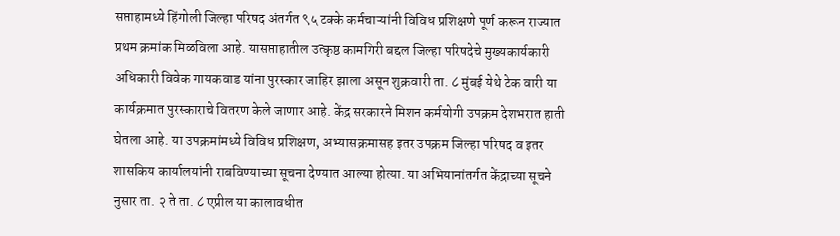सप्ताहामध्ये हिंगोली जिल्हा परिषद अंतर्गत ९५ टक्के कर्मचाऱ्यांनी विविध प्रशिक्षणे पूर्ण करून राज्यात प्रथम क्रमांक मिळविला आहे. यासप्ताहातील उत्कृष्ठ कामगिरी बद्दल जिल्हा परिषदेचे मुख्यकार्यकारी अधिकारी विवेक गायकवाड यांना पुरस्कार जाहिर झाला असून शुक्रवारी ता. ८ मुंबई येथे टेक वारी या कार्यक्रमात पुरस्काराचे वितरण केले जाणार आहे. केंद्र सरकारने मिशन कर्मयोगी उपक्रम देशभरात हाती घेतला आहे. या उपक्रमांमध्ये विविध प्रशिक्षण, अभ्यासक्रमासह इतर उपक्रम जिल्हा परिषद व इतर शासकिय कार्यालयांनी राबविण्याच्या सूचना देण्यात आल्या होत्या. या अभियानांतर्गत केंद्राच्या सूचने नुसार ता. २ ते ता. ८ एप्रील या कालावधीत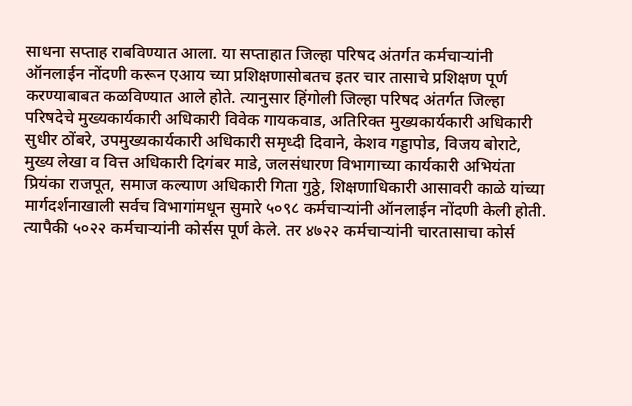साधना सप्ताह राबविण्यात आला. या सप्ताहात जिल्हा परिषद अंतर्गत कर्मचाऱ्यांनी ऑनलाईन नोंदणी करून एआय च्या प्रशिक्षणासोबतच इतर चार तासाचे प्रशिक्षण पूर्ण करण्याबाबत कळविण्यात आले होते. त्यानुसार हिंगोली जिल्हा परिषद अंतर्गत जिल्हा परिषदेचे मुख्यकार्यकारी अधिकारी विवेक गायकवाड, अतिरिक्त मुख्यकार्यकारी अधिकारी सुधीर ठोंबरे, उपमुख्यकार्यकारी अधिकारी समृध्दी दिवाने, केशव गड्डापोड, विजय बोराटे, मुख्य लेखा व वित्त अधिकारी दिगंबर माडे, जलसंधारण विभागाच्या कार्यकारी अभियंता प्रियंका राजपूत, समाज कल्याण अधिकारी गिता गुठ्ठे, शिक्षणाधिकारी आसावरी काळे यांच्या मार्गदर्शनाखाली सर्वच विभागांमधून सुमारे ५०९८ कर्मचाऱ्यांनी ऑनलाईन नोंदणी केली होती. त्यापैकी ५०२२ कर्मचाऱ्यांनी कोर्सस पूर्ण केले. तर ४७२२ कर्मचाऱ्यांनी चारतासाचा कोर्स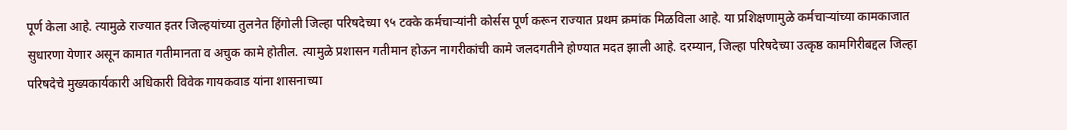पूर्ण केला आहे. त्यामुळे राज्यात इतर जिल्हयांच्या तुलनेत हिंगोली जिल्हा परिषदेच्या ९५ टक्के कर्मचाऱ्यांनी कोर्सस पूर्ण करून राज्यात प्रथम क्रमांक मिळविला आहे. या प्रशिक्षणामुळे कर्मचाऱ्यांच्या कामकाजात सुधारणा येणार असून कामात गतीमानता व अचुक कामे होतील. त्यामुळे प्रशासन गतीमान होऊन नागरीकांची कामे जलदगतीने होण्यात मदत झाली आहे. दरम्यान, जिल्हा परिषदेच्या उत्कृष्ठ कामगिरीबद्दल जिल्हा परिषदेचे मुख्यकार्यकारी अधिकारी विवेक गायकवाड यांना शासनाच्या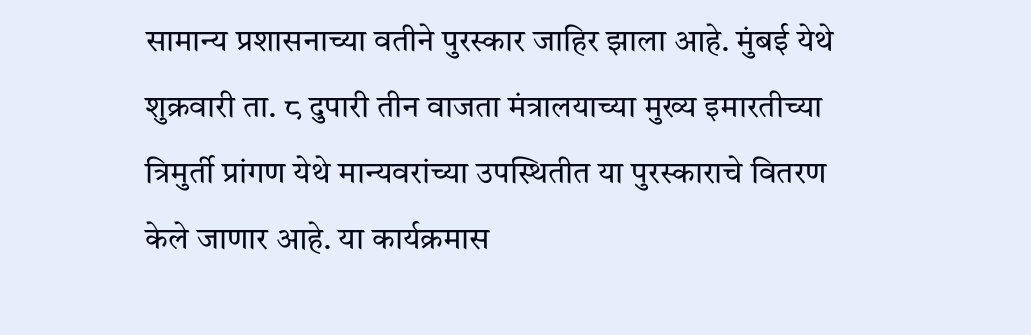सामान्य प्रशासनाच्या वतीने पुरस्कार जाहिर झाला आहे. मुंबई येथे शुक्रवारी ता. ८ दुपारी तीन वाजता मंत्रालयाच्या मुख्य इमारतीच्या त्रिमुर्ती प्रांगण येथे मान्यवरांच्या उपस्थितीत या पुरस्काराचे वितरण केले जाणार आहे. या कार्यक्रमास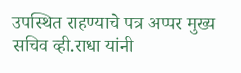उपस्थित राहण्याचे पत्र अप्पर मुख्य सचिव व्ही.राधा यांनी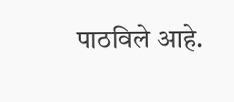पाठविले आहे.